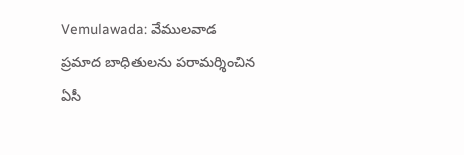Vemulawada: వేములవాడ ప్రమాద బాధితులను పరామర్శించిన ఏసీ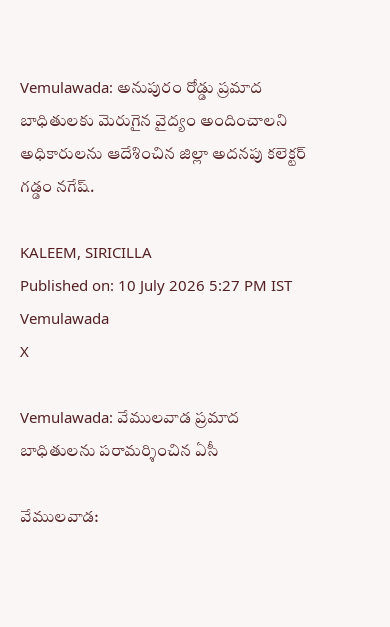Vemulawada: అనుపురం రోడ్డు ప్రమాద బాధితులకు మెరుగైన వైద్యం అందించాలని అధికారులను ఆదేశించిన జిల్లా అదనపు కలెక్టర్ గడ్డం నగేష్.

KALEEM, SIRICILLA
Published on: 10 July 2026 5:27 PM IST
Vemulawada
X

Vemulawada: వేములవాడ ప్రమాద బాధితులను పరామర్శించిన ఏసీ

వేములవాడ: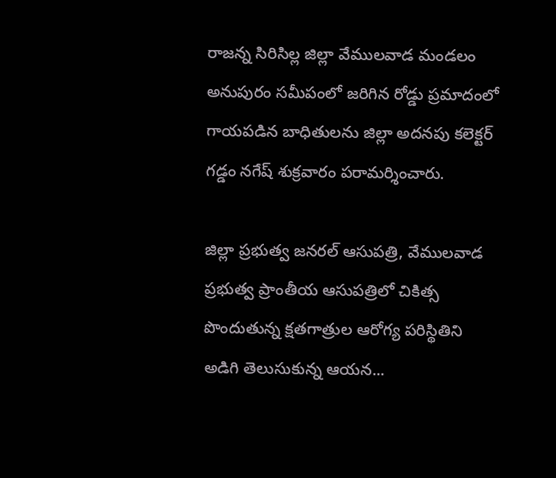రాజన్న సిరిసిల్ల జిల్లా వేములవాడ మండలం అనుపురం సమీపంలో జరిగిన రోడ్డు ప్రమాదంలో గాయపడిన బాధితులను జిల్లా అదనపు కలెక్టర్ గడ్డం నగేష్ శుక్రవారం పరామర్శించారు.

జిల్లా ప్రభుత్వ జనరల్ ఆసుపత్రి, వేములవాడ ప్రభుత్వ ప్రాంతీయ ఆసుపత్రిలో చికిత్స పొందుతున్న క్షతగాత్రుల ఆరోగ్య పరిస్థితిని అడిగి తెలుసుకున్న ఆయన...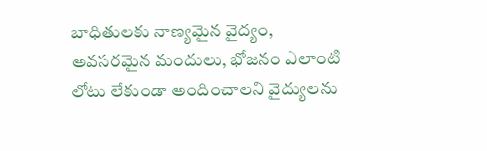బాధితులకు నాణ్యమైన వైద్యం, అవసరమైన మందులు, భోజనం ఎలాంటి లోటు లేకుండా అందించాలని వైద్యులను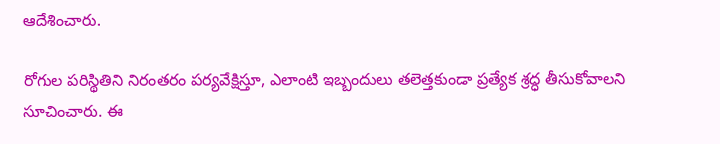ఆదేశించారు.

రోగుల పరిస్థితిని నిరంతరం పర్యవేక్షిస్తూ, ఎలాంటి ఇబ్బందులు తలెత్తకుండా ప్రత్యేక శ్రద్ధ తీసుకోవాలని సూచించారు. ఈ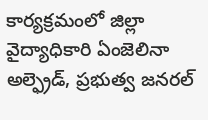కార్యక్రమంలో జిల్లా వైద్యాధికారి ఏంజెలినా అల్ఫ్రెడ్, ప్రభుత్వ జనరల్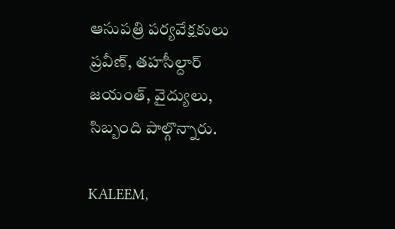ఆసుపత్రి పర్యవేక్షకులు ప్రవీణ్, తహసీల్దార్ జయంత్, వైద్యులు, సిబ్బంది పాల్గొన్నారు.

KALEEM,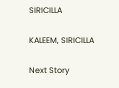SIRICILLA

KALEEM, SIRICILLA

Next Story